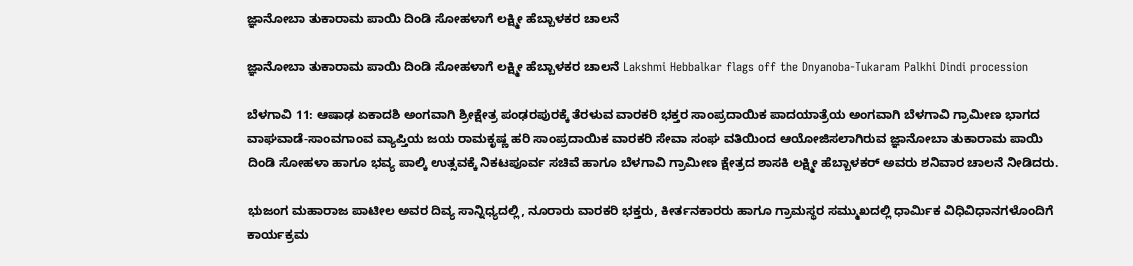ಜ್ಞಾನೋಬಾ ತುಕಾರಾಮ ಪಾಯಿ ದಿಂಡಿ ಸೋಹಳಾಗೆ ಲಕ್ಷ್ಮೀ ಹೆಬ್ಬಾಳಕರ ಚಾಲನೆ

ಜ್ಞಾನೋಬಾ ತುಕಾರಾಮ ಪಾಯಿ ದಿಂಡಿ ಸೋಹಳಾಗೆ ಲಕ್ಷ್ಮೀ ಹೆಬ್ಬಾಳಕರ ಚಾಲನೆ Lakshmi Hebbalkar flags off the Dnyanoba-Tukaram Palkhi Dindi procession

ಬೆಳಗಾವಿ 11: ಆಷಾಢ ಏಕಾದಶಿ ಅಂಗವಾಗಿ ಶ್ರೀಕ್ಷೇತ್ರ ಪಂಢರಪುರಕ್ಕೆ ತೆರಳುವ ವಾರಕರಿ ಭಕ್ತರ ಸಾಂಪ್ರದಾಯಿಕ ಪಾದಯಾತ್ರೆಯ ಅಂಗವಾಗಿ ಬೆಳಗಾವಿ ಗ್ರಾಮೀಣ ಭಾಗದ ವಾಘವಾಡೆ-ಸಾಂವಗಾಂವ ವ್ಯಾಪ್ತಿಯ ಜಯ ರಾಮಕೃಷ್ಣ ಹರಿ ಸಾಂಪ್ರದಾಯಿಕ ವಾರಕರಿ ಸೇವಾ ಸಂಘ ವತಿಯಿಂದ ಆಯೋಜಿಸಲಾಗಿರುವ ಜ್ಞಾನೋಬಾ ತುಕಾರಾಮ ಪಾಯಿ ದಿಂಡಿ ಸೋಹಳಾ ಹಾಗೂ ಭವ್ಯ ಪಾಲ್ಕಿ ಉತ್ಸವಕ್ಕೆ ನಿಕಟಪೂರ್ವ ಸಚಿವೆ ಹಾಗೂ ಬೆಳಗಾವಿ ಗ್ರಾಮೀಣ ಕ್ಷೇತ್ರದ ಶಾಸಕಿ ಲಕ್ಷ್ಮೀ ಹೆಬ್ಬಾಳಕರ್ ಅವರು ಶನಿವಾರ ಚಾಲನೆ ನೀಡಿದರು.

ಭುಜಂಗ ಮಹಾರಾಜ ಪಾಟೀಲ ಅವರ ದಿವ್ಯ ಸಾನ್ನಿಧ್ಯದಲ್ಲಿ, ನೂರಾರು ವಾರಕರಿ ಭಕ್ತರು, ಕೀರ್ತನಕಾರರು ಹಾಗೂ ಗ್ರಾಮಸ್ಥರ ಸಮ್ಮುಖದಲ್ಲಿ ಧಾರ್ಮಿಕ ವಿಧಿವಿಧಾನಗಳೊಂದಿಗೆ ಕಾರ್ಯಕ್ರಮ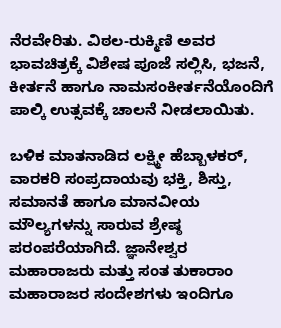ನೆರವೇರಿತು. ವಿಠಲ-ರುಕ್ಮಿಣಿ ಅವರ ಭಾವಚಿತ್ರಕ್ಕೆ ವಿಶೇಷ ಪೂಜೆ ಸಲ್ಲಿಸಿ, ಭಜನೆ, ಕೀರ್ತನೆ ಹಾಗೂ ನಾಮಸಂಕೀರ್ತನೆಯೊಂದಿಗೆ ಪಾಲ್ಕಿ ಉತ್ಸವಕ್ಕೆ ಚಾಲನೆ ನೀಡಲಾಯಿತು.

ಬಳಿಕ ಮಾತನಾಡಿದ ಲಕ್ಷ್ಮೀ ಹೆಬ್ಬಾಳಕರ್, ವಾರಕರಿ ಸಂಪ್ರದಾಯವು ಭಕ್ತಿ, ಶಿಸ್ತು, ಸಮಾನತೆ ಹಾಗೂ ಮಾನವೀಯ ಮೌಲ್ಯಗಳನ್ನು ಸಾರುವ ಶ್ರೇಷ್ಠ ಪರಂಪರೆಯಾಗಿದೆ. ಜ್ಞಾನೇಶ್ವರ ಮಹಾರಾಜರು ಮತ್ತು ಸಂತ ತುಕಾರಾಂ ಮಹಾರಾಜರ ಸಂದೇಶಗಳು ಇಂದಿಗೂ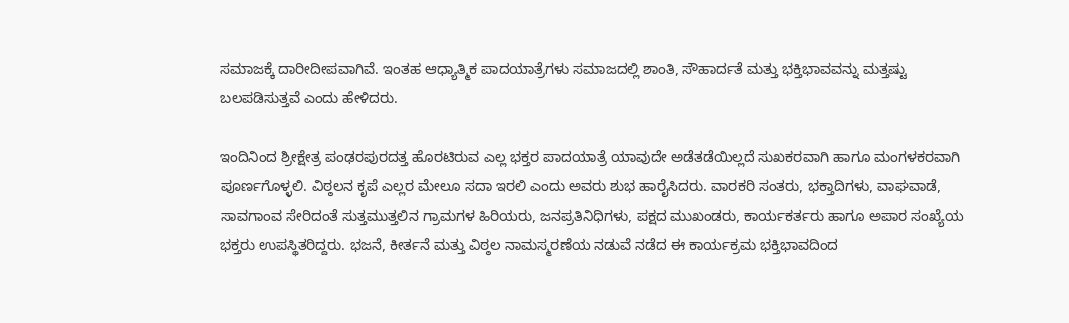ಸಮಾಜಕ್ಕೆ ದಾರೀದೀಪವಾಗಿವೆ. ಇಂತಹ ಆಧ್ಯಾತ್ಮಿಕ ಪಾದಯಾತ್ರೆಗಳು ಸಮಾಜದಲ್ಲಿ ಶಾಂತಿ, ಸೌಹಾರ್ದತೆ ಮತ್ತು ಭಕ್ತಿಭಾವವನ್ನು ಮತ್ತಷ್ಟು ಬಲಪಡಿಸುತ್ತವೆ ಎಂದು ಹೇಳಿದರು.

ಇಂದಿನಿಂದ ಶ್ರೀಕ್ಷೇತ್ರ ಪಂಢರಪುರದತ್ತ ಹೊರಟಿರುವ ಎಲ್ಲ ಭಕ್ತರ ಪಾದಯಾತ್ರೆ ಯಾವುದೇ ಅಡೆತಡೆಯಿಲ್ಲದೆ ಸುಖಕರವಾಗಿ ಹಾಗೂ ಮಂಗಳಕರವಾಗಿ ಪೂರ್ಣಗೊಳ್ಳಲಿ. ವಿಠ್ಠಲನ ಕೃಪೆ ಎಲ್ಲರ ಮೇಲೂ ಸದಾ ಇರಲಿ ಎಂದು ಅವರು ಶುಭ ಹಾರೈಸಿದರು. ವಾರಕರಿ ಸಂತರು, ಭಕ್ತಾದಿಗಳು, ವಾಘವಾಡೆ, ಸಾವಗಾಂವ ಸೇರಿದಂತೆ ಸುತ್ತಮುತ್ತಲಿನ ಗ್ರಾಮಗಳ ಹಿರಿಯರು, ಜನಪ್ರತಿನಿಧಿಗಳು, ಪಕ್ಷದ ಮುಖಂಡರು, ಕಾರ್ಯಕರ್ತರು ಹಾಗೂ ಅಪಾರ ಸಂಖ್ಯೆಯ ಭಕ್ತರು ಉಪಸ್ಥಿತರಿದ್ದರು. ಭಜನೆ, ಕೀರ್ತನೆ ಮತ್ತು ವಿಠ್ಠಲ ನಾಮಸ್ಮರಣೆಯ ನಡುವೆ ನಡೆದ ಈ ಕಾರ್ಯಕ್ರಮ ಭಕ್ತಿಭಾವದಿಂದ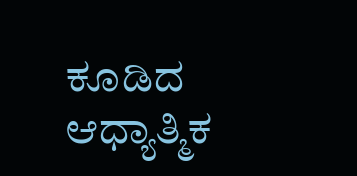ಕೂಡಿದ ಆಧ್ಯಾತ್ಮಿಕ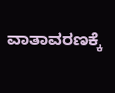ವಾತಾವರಣಕ್ಕೆ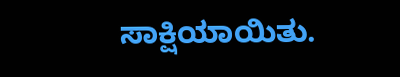ಸಾಕ್ಷಿಯಾಯಿತು.